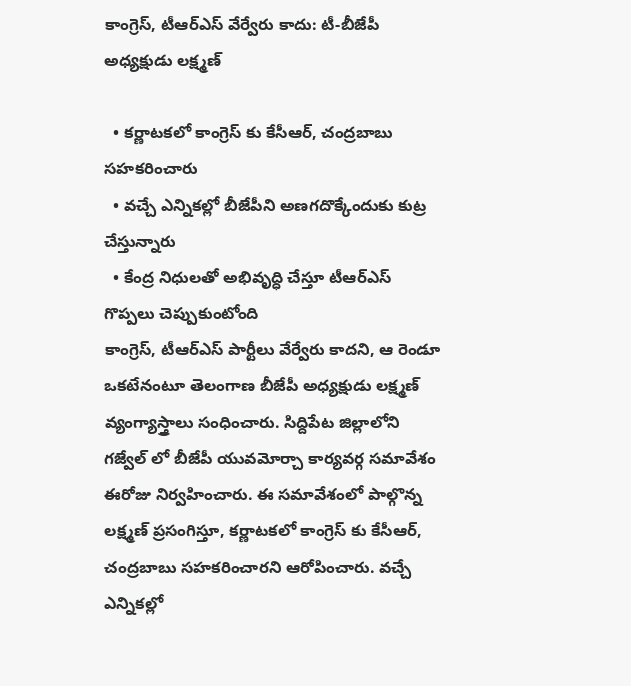కాంగ్రెస్, టీఆర్ఎస్ వేర్వేరు కాదు: టీ-బీజేపీ అధ్యక్షుడు లక్ష్మణ్

  • కర్ణాటకలో కాంగ్రెస్ కు కేసీఆర్, చంద్రబాబు సహకరించారు
  • వచ్చే ఎన్నికల్లో బీజేపీని అణగదొక్కేందుకు కుట్ర చేస్తున్నారు
  • కేంద్ర నిధులతో అభివృద్ధి చేస్తూ టీఆర్ఎస్ గొప్పలు చెప్పుకుంటోంది
కాంగ్రెస్, టీఆర్ఎస్ పార్టీలు వేర్వేరు కాదని, ఆ రెండూ ఒకటేనంటూ తెలంగాణ బీజేపీ అధ్యక్షుడు లక్ష్మణ్ వ్యంగ్యాస్త్రాలు సంధించారు. సిద్దిపేట జిల్లాలోని గజ్వేల్ లో బీజేపీ యువమోర్చా కార్యవర్గ సమావేశం ఈరోజు నిర్వహించారు. ఈ సమావేశంలో పాల్గొన్న లక్ష్మణ్ ప్రసంగిస్తూ, కర్ణాటకలో కాంగ్రెస్ కు కేసీఆర్, చంద్రబాబు సహకరించారని ఆరోపించారు. వచ్చే ఎన్నికల్లో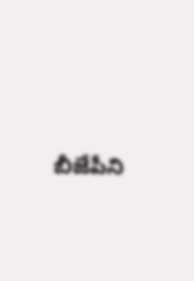బీజేపీని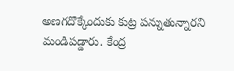అణగదొక్కేందుకు కుట్ర పన్నుతున్నారని మండిపడ్డారు. కేంద్ర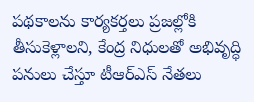పథకాలను కార్యకర్తలు ప్రజల్లోకి తీసుకెళ్లాలని, కేంద్ర నిధులతో అభివృద్ధి పనులు చేస్తూ టీఆర్ఎస్ నేతలు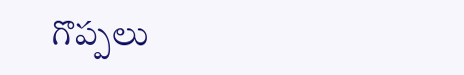గొప్పలు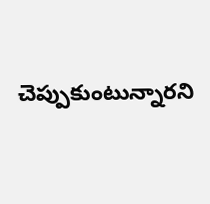చెప్పుకుంటున్నారని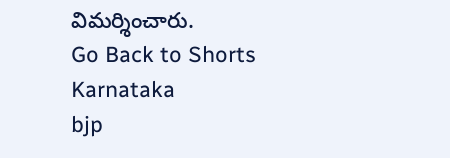విమర్శించారు.
Go Back to Shorts
Karnataka
bjp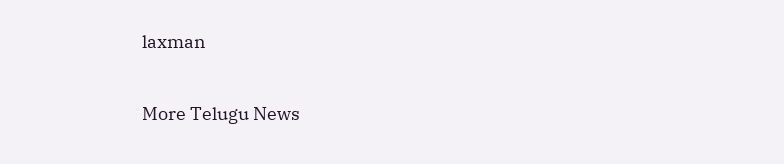laxman

More Telugu News